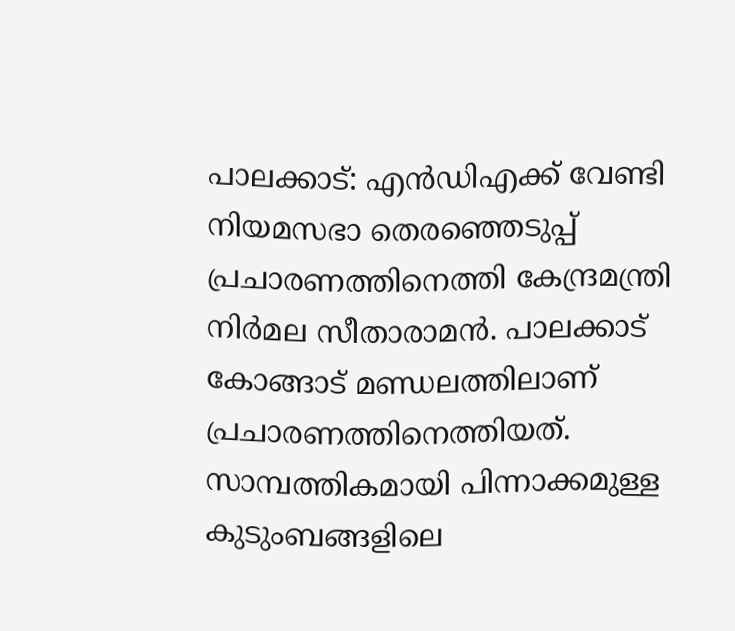പാലക്കാട്: എന്‍ഡിഎക്ക് വേണ്ടി നിയമസഭാ തെരഞ്ഞെടുപ്പ് പ്രചാരണത്തിനെത്തി കേന്ദ്രമന്ത്രി നിര്‍മല സീതാരാമന്‍. പാലക്കാട് കോങ്ങാട് മണ്ഡലത്തിലാണ് പ്രചാരണത്തിനെത്തിയത്. സാമ്പത്തികമായി പിന്നാക്കമുള്ള കുടുംബങ്ങളിലെ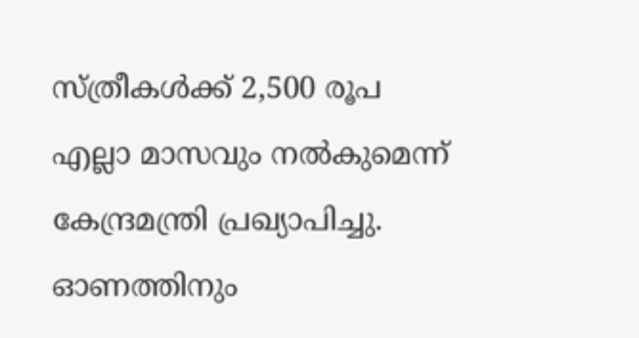സ്ത്രീകള്‍ക്ക് 2,500 രൂപ എല്ലാ മാസവും നല്‍കുമെന്ന് കേന്ദ്രമന്ത്രി പ്രഖ്യാപിച്ചു. ഓണത്തിനും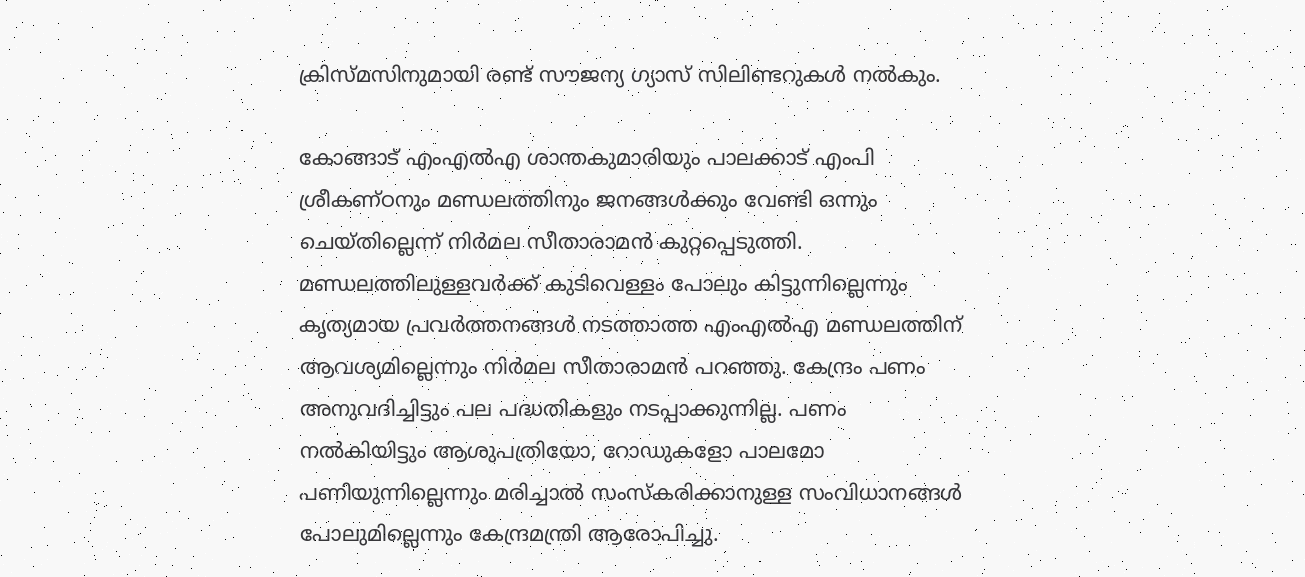ക്രിസ്മസിനുമായി രണ്ട് സൗജന്യ ഗ്യാസ് സിലിണ്ടറുകള്‍ നല്‍കും.

കോങ്ങാട് എംഎല്‍എ ശാന്തകുമാരിയും പാലക്കാട് എംപി ശ്രീകണ്ഠനും മണ്ഡലത്തിനും ജനങ്ങള്‍ക്കും വേണ്ടി ഒന്നും ചെയ്തില്ലെന്ന് നിര്‍മല സീതാരാമന്‍ കുറ്റപ്പെടുത്തി. മണ്ഡലത്തിലുള്ളവര്‍ക്ക് കുടിവെള്ളം പോലും കിട്ടുന്നില്ലെന്നും കൃത്യമായ പ്രവര്‍ത്തനങ്ങള്‍ നടത്താത്ത എംഎല്‍എ മണ്ഡലത്തിന് ആവശ്യമില്ലെന്നും നിര്‍മല സീതാരാമന്‍ പറഞ്ഞു. കേന്ദ്രം പണം അനുവദിച്ചിട്ടും പല പദ്ധതികളും നടപ്പാക്കുന്നില്ല. പണം നല്‍കിയിട്ടും ആശുപത്രിയോ, റോഡുകളോ പാലമോ പണിയുന്നില്ലെന്നും മരിച്ചാല്‍ സംസ്‌കരിക്കാനുള്ള സംവിധാനങ്ങള്‍ പോലുമില്ലെന്നും കേന്ദ്രമന്ത്രി ആരോപിച്ചു.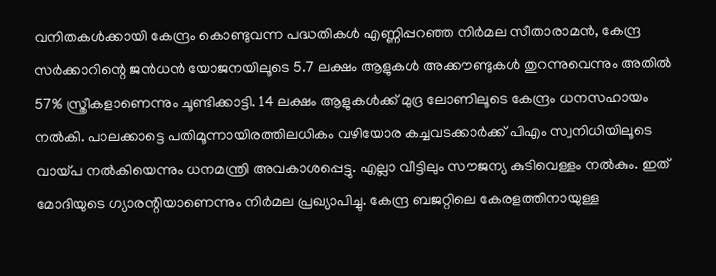വനിതകള്‍ക്കായി കേന്ദ്രം കൊണ്ടുവന്ന പദ്ധതികള്‍ എണ്ണിപ്പറഞ്ഞ നിര്‍മല സീതാരാമന്‍, കേന്ദ്ര സര്‍ക്കാറിന്റെ ജന്‍ധന്‍ യോജനയിലൂടെ 5.7 ലക്ഷം ആളുകള്‍ അക്കൗണ്ടുകള്‍ തുറന്നുവെന്നും അതില്‍ 57% സ്ത്രീകളാണെന്നും ചൂണ്ടിക്കാട്ടി. 14 ലക്ഷം ആളുകള്‍ക്ക് മുദ്ര ലോണിലൂടെ കേന്ദ്രം ധനസഹായം നല്‍കി. പാലക്കാട്ടെ പതിമൂന്നായിരത്തിലധികം വഴിയോര കച്ചവടക്കാര്‍ക്ക് പിഎം സ്വനിധിയിലൂടെ വായ്പ നല്‍കിയെന്നും ധനമന്ത്രി അവകാശപ്പെട്ടു. എല്ലാ വീട്ടിലും സൗജന്യ കുടിവെള്ളം നല്‍കും. ഇത് മോദിയുടെ ഗ്യാരന്റിയാണെന്നും നിര്‍മല പ്രഖ്യാപിച്ചു. കേന്ദ്ര ബജറ്റിലെ കേരളത്തിനായുള്ള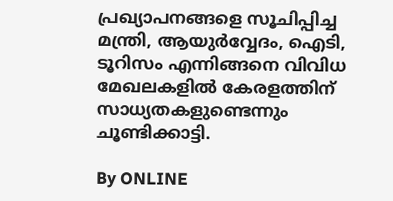പ്രഖ്യാപനങ്ങളെ സൂചിപ്പിച്ച മന്ത്രി, ആയുര്‍വ്വേദം, ഐടി, ടൂറിസം എന്നിങ്ങനെ വിവിധ മേഖലകളില്‍ കേരളത്തിന് സാധ്യതകളുണ്ടെന്നും ചൂണ്ടിക്കാട്ടി.

By ONLINE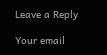Leave a Reply

Your email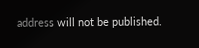address will not be published.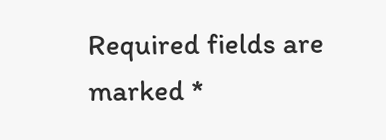Required fields are marked *